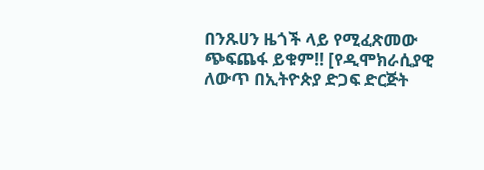በንጹሀን ዜጎች ላይ የሚፈጽመው ጭፍጨፋ ይቁም!! [የዲሞክራሲያዊ ለውጥ በኢትዮጵያ ድጋፍ ድርጅት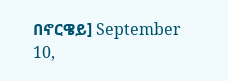በኖርዌይ] September 10,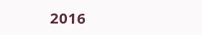2016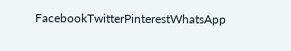FacebookTwitterPinterestWhatsApp